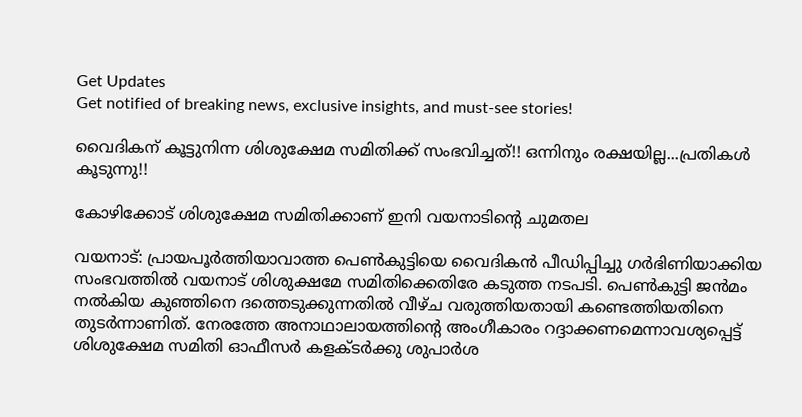Get Updates
Get notified of breaking news, exclusive insights, and must-see stories!

വൈദികന് കൂട്ടുനിന്ന ശിശുക്ഷേമ സമിതിക്ക് സംഭവിച്ചത്!! ഒന്നിനും രക്ഷയില്ല...പ്രതികള്‍ കൂടുന്നു!!

കോഴിക്കോട് ശിശുക്ഷേമ സമിതിക്കാണ് ഇനി വയനാടിന്റെ ചുമതല

വയനാട്: പ്രായപൂര്‍ത്തിയാവാത്ത പെണ്‍കുട്ടിയെ വൈദികന്‍ പീഡിപ്പിച്ചു ഗര്‍ഭിണിയാക്കിയ സംഭവത്തില്‍ വയനാട് ശിശുക്ഷമേ സമിതിക്കെതിരേ കടുത്ത നടപടി. പെണ്‍കുട്ടി ജന്‍മം നല്‍കിയ കുഞ്ഞിനെ ദത്തെടുക്കുന്നതില്‍ വീഴ്ച വരുത്തിയതായി കണ്ടെത്തിയതിനെ തുടര്‍ന്നാണിത്. നേരത്തേ അനാഥാലായത്തിന്റെ അംഗീകാരം റദ്ദാക്കണമെന്നാവശ്യപ്പെട്ട് ശിശുക്ഷേമ സമിതി ഓഫീസര്‍ കളക്ടര്‍ക്കു ശുപാര്‍ശ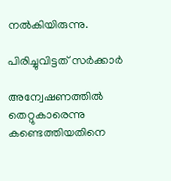നല്‍കിയിരുന്നു.

പിരിച്ചുവിട്ടത് സര്‍ക്കാര്‍

അന്വേഷണത്തില്‍ തെറ്റുകാരെന്നു കണ്ടെത്തിയതിനെ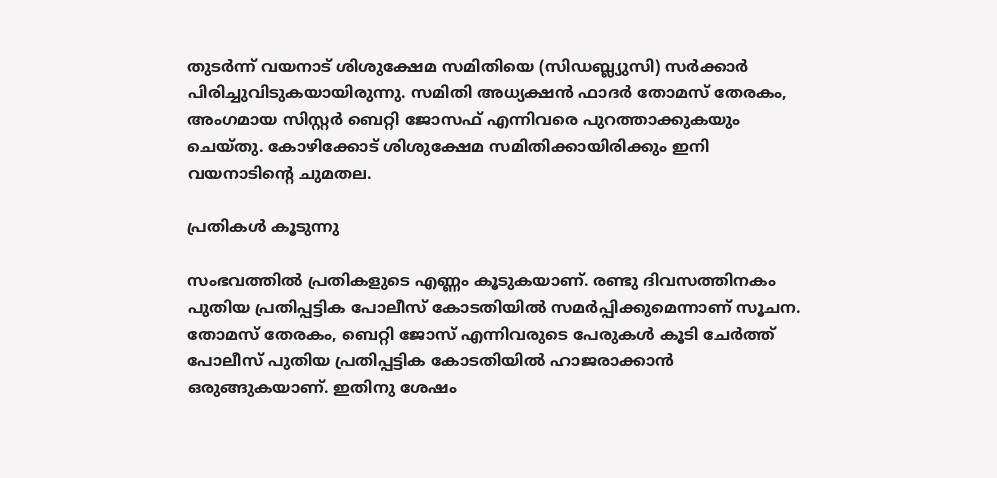തുടര്‍ന്ന് വയനാട് ശിശുക്ഷേമ സമിതിയെ (സിഡബ്ല്യുസി) സര്‍ക്കാര്‍ പിരിച്ചുവിടുകയായിരുന്നു. സമിതി അധ്യക്ഷന്‍ ഫാദര്‍ തോമസ് തേരകം, അംഗമായ സിസ്റ്റര്‍ ബെറ്റി ജോസഫ് എന്നിവരെ പുറത്താക്കുകയും ചെയ്തു. കോഴിക്കോട് ശിശുക്ഷേമ സമിതിക്കായിരിക്കും ഇനി വയനാടിന്റെ ചുമതല.

പ്രതികള്‍ കൂടുന്നു

സംഭവത്തില്‍ പ്രതികളുടെ എണ്ണം കൂടുകയാണ്. രണ്ടു ദിവസത്തിനകം പുതിയ പ്രതിപ്പട്ടിക പോലീസ് കോടതിയില്‍ സമര്‍പ്പിക്കുമെന്നാണ് സൂചന. തോമസ് തേരകം, ബെറ്റി ജോസ് എന്നിവരുടെ പേരുകള്‍ കൂടി ചേര്‍ത്ത് പോലീസ് പുതിയ പ്രതിപ്പട്ടിക കോടതിയില്‍ ഹാജരാക്കാന്‍ ഒരുങ്ങുകയാണ്. ഇതിനു ശേഷം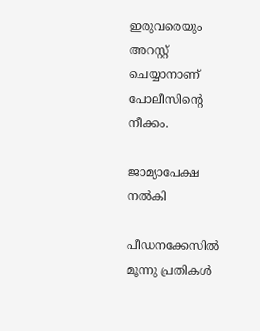ഇരുവരെയും അറസ്റ്റ് ചെയ്യാനാണ് പോലീസിന്റെ നീക്കം.

ജാമ്യാപേക്ഷ നല്‍കി

പീഡനക്കേസില്‍ മൂന്നു പ്രതികള്‍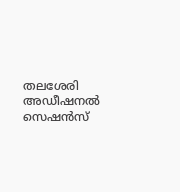തലശേരി അഡീഷനല്‍ സെഷന്‍സ്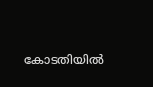കോടതിയില്‍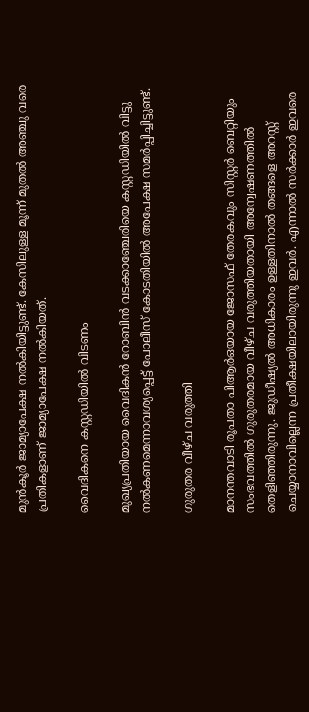മുന്‍കൂര്‍ ജാമ്യാപേക്ഷ നല്‍കിയിട്ടുണ്ട്. കേസിലുള്ള മൂന്ന് മുതല്‍ അഞ്ചു വരെ പ്രതികളാണ് ജാമ്യാപേക്ഷ നല്‍കിയത്.

വൈദികനെ കസ്റ്റഡിയില്‍ വിടണം

മുഖ്യപ്രതിയായ വൈദികന്‍ റോബിന്‍ വടക്കാഞ്ചേരിയെ കസ്റ്റഡിയില്‍ വിട്ടു നല്‍കണമെന്നാവശ്യപ്പെട്ട് പോലീസ് കോടതിയില്‍ അപേക്ഷ സമര്‍പ്പിച്ചിട്ടുണ്ട്.

ഗുരുതര വീഴ്ച വരുത്തി

മാനന്തവാടി രൂപതാ പിആര്‍ഒയായ ജോസഫ് തേരകവും സിസ്റ്റര്‍ ബെറ്റിയും സംഭവത്തില്‍ ഗുരുതരമായ വീഴ്ച വരുത്തിയതായി അന്വേഷണത്തില്‍ തെളിഞ്ഞിരുന്നു. ജുഡീഷ്യല്‍ അധികാരം ഉള്ളതിനാല്‍ തങ്ങളെ അറസ്റ്റ് ചെയ്യാനാവില്ലെന്ന പ്രതീക്ഷയിലായിരുന്നു ഇവര്‍. എന്നാല്‍ സര്‍ക്കാര്‍ ഇവരെ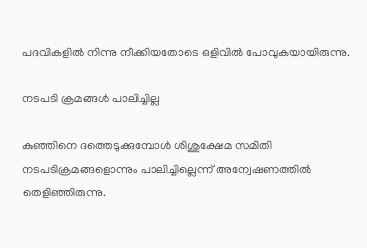പദവികളില്‍ നിന്നു നീക്കിയതോടെ ഒളിവില്‍ പോവുകയായിരുന്നു.

നടപടി ക്രമങ്ങള്‍ പാലിച്ചില്ല

കുഞ്ഞിനെ ദത്തെടുക്കുമ്പോള്‍ ശിശുക്ഷേമ സമിതി നടപടിക്രമങ്ങളൊന്നും പാലിച്ചില്ലെന്ന് അന്വേഷണത്തില്‍ തെളിഞ്ഞിരുന്നു.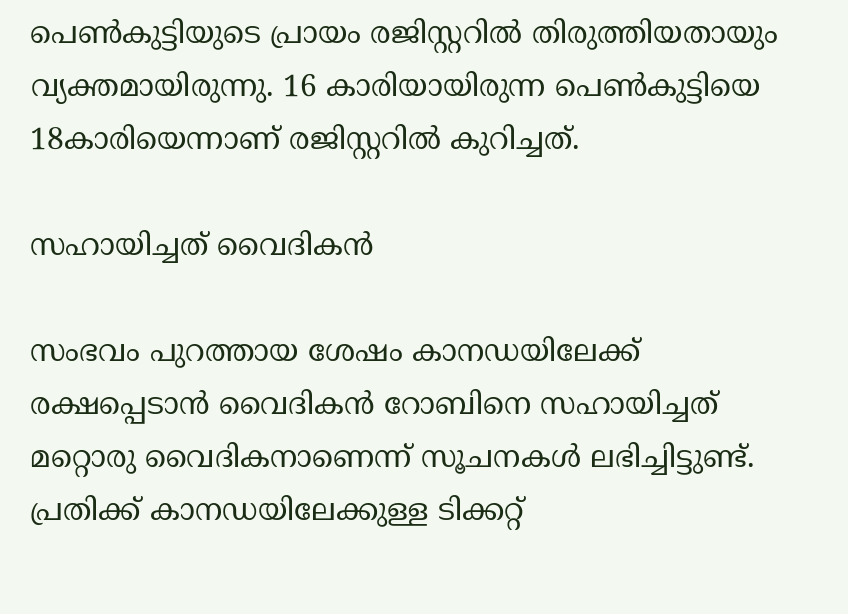പെണ്‍കുട്ടിയുടെ പ്രായം രജിസ്റ്ററില്‍ തിരുത്തിയതായും വ്യക്തമായിരുന്നു. 16 കാരിയായിരുന്ന പെണ്‍കുട്ടിയെ 18കാരിയെന്നാണ് രജിസ്റ്ററില്‍ കുറിച്ചത്.

സഹായിച്ചത് വൈദികന്‍

സംഭവം പുറത്തായ ശേഷം കാനഡയിലേക്ക് രക്ഷപ്പെടാന്‍ വൈദികന്‍ റോബിനെ സഹായിച്ചത് മറ്റൊരു വൈദികനാണെന്ന് സൂചനകള്‍ ലഭിച്ചിട്ടുണ്ട്. പ്രതിക്ക് കാനഡയിലേക്കുള്ള ടിക്കറ്റ്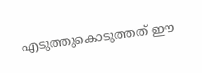എടുത്തുകൊടുത്തത് ഈ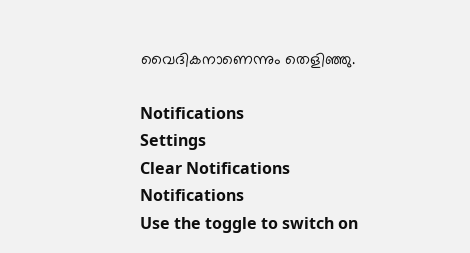വൈദികനാണെന്നും തെളിഞ്ഞു.

Notifications
Settings
Clear Notifications
Notifications
Use the toggle to switch on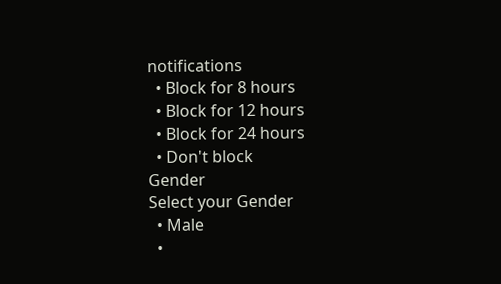notifications
  • Block for 8 hours
  • Block for 12 hours
  • Block for 24 hours
  • Don't block
Gender
Select your Gender
  • Male
  •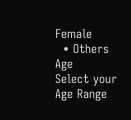Female
  • Others
Age
Select your Age Range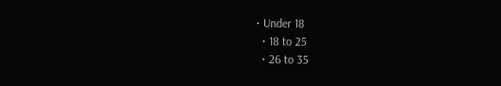• Under 18
  • 18 to 25
  • 26 to 35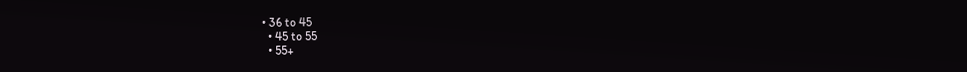• 36 to 45
  • 45 to 55
  • 55+